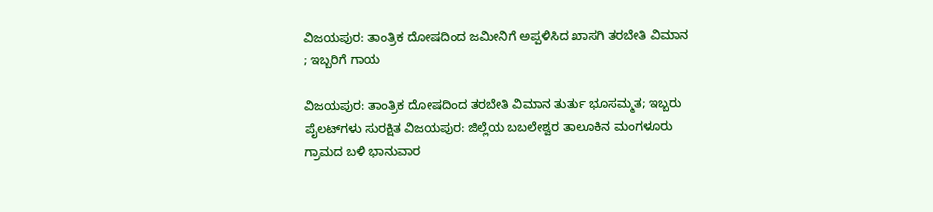ವಿಜಯಪುರ: ತಾಂತ್ರಿಕ ದೋಷದಿಂದ ಜಮೀನಿಗೆ ಅಪ್ಪಳಿಸಿದ ಖಾಸಗಿ ತರಬೇತಿ ವಿಮಾನ ; ಇಬ್ಬರಿಗೆ ಗಾಯ

ವಿಜಯಪುರ: ತಾಂತ್ರಿಕ ದೋಷದಿಂದ ತರಬೇತಿ ವಿಮಾನ ತುರ್ತು ಭೂಸಮ್ಮತ; ಇಬ್ಬರು ಪೈಲಟ್‌ಗಳು ಸುರಕ್ಷಿತ ವಿಜಯಪುರ: ಜಿಲ್ಲೆಯ ಬಬಲೇಶ್ವರ ತಾಲೂಕಿನ ಮಂಗಳೂರು ಗ್ರಾಮದ ಬಳಿ ಭಾನುವಾರ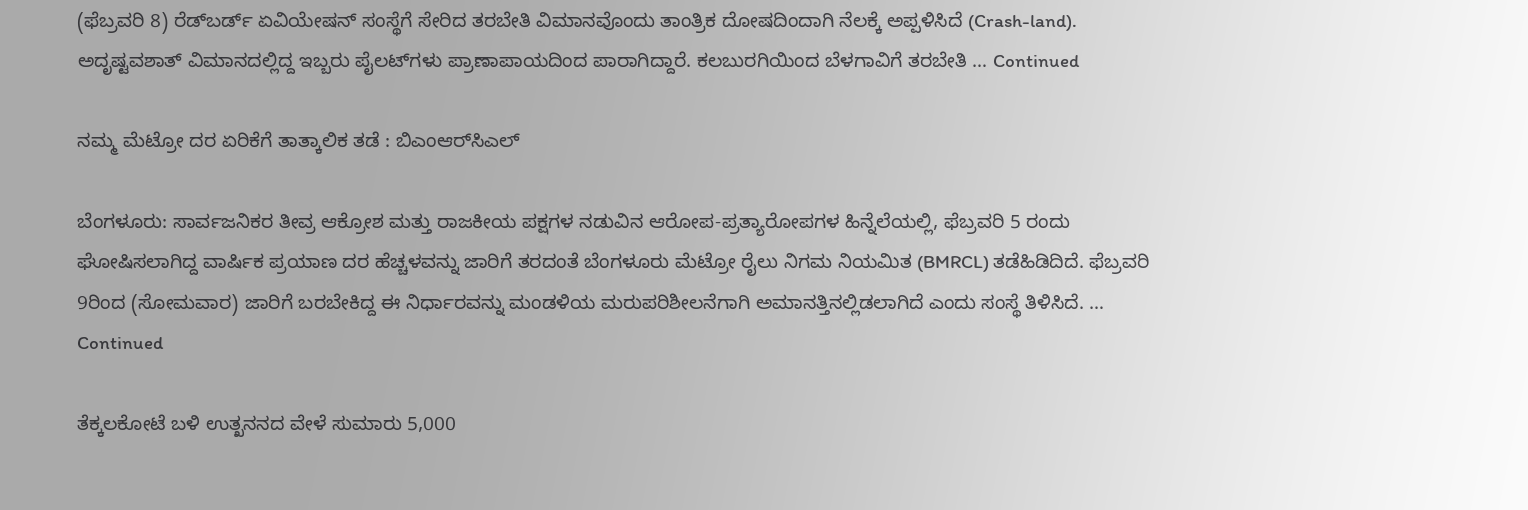(ಫೆಬ್ರವರಿ 8) ರೆಡ್‌ಬರ್ಡ್ ಏವಿಯೇಷನ್ ಸಂಸ್ಥೆಗೆ ಸೇರಿದ ತರಬೇತಿ ವಿಮಾನವೊಂದು ತಾಂತ್ರಿಕ ದೋಷದಿಂದಾಗಿ ನೆಲಕ್ಕೆ ಅಪ್ಪಳಿಸಿದೆ (Crash-land). ಅದೃಷ್ಟವಶಾತ್ ವಿಮಾನದಲ್ಲಿದ್ದ ಇಬ್ಬರು ಪೈಲಟ್‌ಗಳು ಪ್ರಾಣಾಪಾಯದಿಂದ ಪಾರಾಗಿದ್ದಾರೆ. ಕಲಬುರಗಿಯಿಂದ ಬೆಳಗಾವಿಗೆ ತರಬೇತಿ … Continued

ನಮ್ಮ ಮೆಟ್ರೋ ದರ ಏರಿಕೆಗೆ ತಾತ್ಕಾಲಿಕ ತಡೆ : ಬಿಎಂಆರ್‌ಸಿಎಲ್

ಬೆಂಗಳೂರು: ಸಾರ್ವಜನಿಕರ ತೀವ್ರ ಆಕ್ರೋಶ ಮತ್ತು ರಾಜಕೀಯ ಪಕ್ಷಗಳ ನಡುವಿನ ಆರೋಪ-ಪ್ರತ್ಯಾರೋಪಗಳ ಹಿನ್ನೆಲೆಯಲ್ಲಿ, ಫೆಬ್ರವರಿ 5 ರಂದು ಘೋಷಿಸಲಾಗಿದ್ದ ವಾರ್ಷಿಕ ಪ್ರಯಾಣ ದರ ಹೆಚ್ಚಳವನ್ನು ಜಾರಿಗೆ ತರದಂತೆ ಬೆಂಗಳೂರು ಮೆಟ್ರೋ ರೈಲು ನಿಗಮ ನಿಯಮಿತ (BMRCL) ತಡೆಹಿಡಿದಿದೆ. ಫೆಬ್ರವರಿ 9ರಿಂದ (ಸೋಮವಾರ) ಜಾರಿಗೆ ಬರಬೇಕಿದ್ದ ಈ ನಿರ್ಧಾರವನ್ನು ಮಂಡಳಿಯ ಮರುಪರಿಶೀಲನೆಗಾಗಿ ಅಮಾನತ್ತಿನಲ್ಲಿಡಲಾಗಿದೆ ಎಂದು ಸಂಸ್ಥೆ ತಿಳಿಸಿದೆ. … Continued

ತೆಕ್ಕಲಕೋಟೆ ಬಳಿ ಉತ್ಖನನದ ವೇಳೆ ಸುಮಾರು 5,000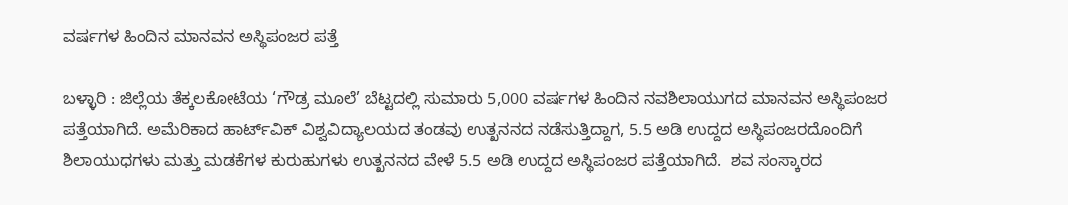ವರ್ಷಗಳ ಹಿಂದಿನ ಮಾನವನ ಅಸ್ಥಿಪಂಜರ ಪತ್ತೆ

ಬಳ್ಳಾರಿ : ಜಿಲ್ಲೆಯ ತೆಕ್ಕಲಕೋಟೆಯ ‘ಗೌಡ್ರ ಮೂಲೆ’ ಬೆಟ್ಟದಲ್ಲಿ ಸುಮಾರು 5,000 ವರ್ಷಗಳ ಹಿಂದಿನ ನವಶಿಲಾಯುಗದ ಮಾನವನ ಅಸ್ಥಿಪಂಜರ ಪತ್ತೆಯಾಗಿದೆ. ಅಮೆರಿಕಾದ ಹಾರ್ಟ್‌ವಿಕ್ ವಿಶ್ವವಿದ್ಯಾಲಯದ ತಂಡವು ಉತ್ಖನನದ ನಡೆಸುತ್ತಿದ್ದಾಗ, 5.5 ಅಡಿ ಉದ್ದದ ಅಸ್ಥಿಪಂಜರದೊಂದಿಗೆ ಶಿಲಾಯುಧಗಳು ಮತ್ತು ಮಡಕೆಗಳ ಕುರುಹುಗಳು ಉತ್ಖನನದ ವೇಳೆ 5.5 ಅಡಿ ಉದ್ದದ ಅಸ್ಥಿಪಂಜರ ಪತ್ತೆಯಾಗಿದೆ.  ಶವ ಸಂಸ್ಕಾರದ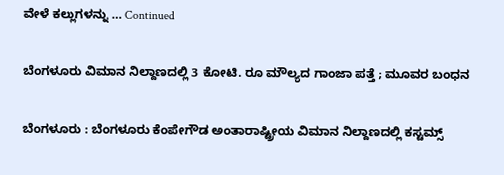ವೇಳೆ ಕಲ್ಲುಗಳನ್ನು … Continued

ಬೆಂಗಳೂರು ವಿಮಾನ ನಿಲ್ದಾಣದಲ್ಲಿ 3 ಕೋಟಿ. ರೂ ಮೌಲ್ಯದ ಗಾಂಜಾ ಪತ್ತೆ ; ಮೂವರ ಬಂಧನ

ಬೆಂಗಳೂರು : ಬೆಂಗಳೂರು ಕೆಂಪೇಗೌಡ ಅಂತಾರಾಷ್ಟ್ರೀಯ ವಿಮಾನ ನಿಲ್ದಾಣದಲ್ಲಿ ಕಸ್ಟಮ್ಸ್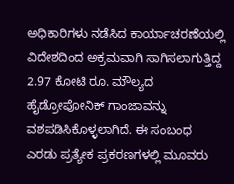ಅಧಿಕಾರಿಗಳು ನಡೆಸಿದ ಕಾರ್ಯಾಚರಣೆಯಲ್ಲಿ ವಿದೇಶದಿಂದ ಅಕ್ರಮವಾಗಿ ಸಾಗಿಸಲಾಗುತ್ತಿದ್ದ 2.97 ಕೋಟಿ ರೂ. ಮೌಲ್ಯದ ಹೈಡ್ರೋಪೋನಿಕ್ ಗಾಂಜಾವನ್ನು ವಶಪಡಿಸಿಕೊಳ್ಳಲಾಗಿದೆ. ಈ ಸಂಬಂಧ ಎರಡು ಪ್ರತ್ಯೇಕ ಪ್ರಕರಣಗಳಲ್ಲಿ ಮೂವರು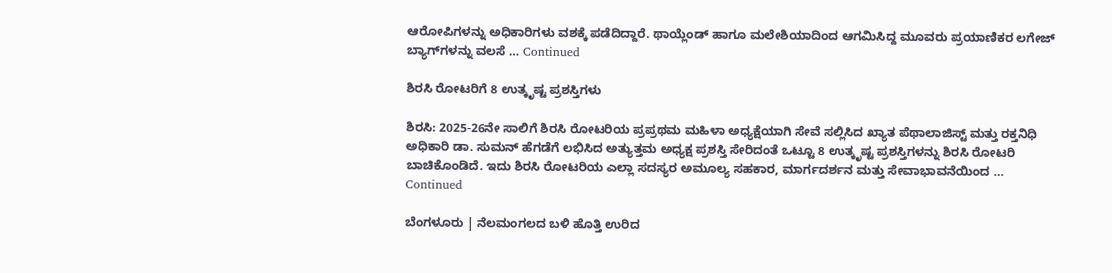ಆರೋಪಿಗಳನ್ನು ಅಧಿಕಾರಿಗಳು ವಶಕ್ಕೆ ಪಡೆದಿದ್ದಾರೆ. ಥಾಯ್ಲೆಂಡ್‌ ಹಾಗೂ ಮಲೇಶಿಯಾದಿಂದ ಆಗಮಿಸಿದ್ದ ಮೂವರು ಪ್ರಯಾಣಿಕರ ಲಗೇಜ್ ಬ್ಯಾಗ್‌ಗಳನ್ನು ವಲಸೆ … Continued

ಶಿರಸಿ ರೋಟರಿಗೆ 8 ಉತ್ಕೃಷ್ಟ ಪ್ರಶಸ್ತಿಗಳು

ಶಿರಸಿ: 2025-26ನೇ ಸಾಲಿಗೆ ಶಿರಸಿ ರೋಟರಿಯ ಪ್ರಪ್ರಥಮ ಮಹಿಳಾ ಅಧ್ಯಕ್ಷೆಯಾಗಿ ಸೇವೆ ಸಲ್ಲಿಸಿದ ಖ್ಯಾತ ಪೆಥಾಲಾಜಿಸ್ಟ್ ಮತ್ತು ರಕ್ತನಿಧಿ ಅಧಿಕಾರಿ ಡಾ. ಸುಮನ್ ಹೆಗಡೆಗೆ ಲಭಿಸಿದ ಅತ್ಯುತ್ತಮ ಅಧ್ಯಕ್ಷ ಪ್ರಶಸ್ತಿ ಸೇರಿದಂತೆ ಒಟ್ಟೂ 8 ಉತ್ಕೃಷ್ಟ ಪ್ರಶಸ್ತಿಗಳನ್ನು ಶಿರಸಿ ರೋಟರಿ ಬಾಚಿಕೊಂಡಿದೆ. ಇದು ಶಿರಸಿ ರೋಟರಿಯ ಎಲ್ಲಾ ಸದಸ್ಯರ ಅಮೂಲ್ಯ ಸಹಕಾರ, ಮಾರ್ಗದರ್ಶನ ಮತ್ತು ಸೇವಾಭಾವನೆಯಿಂದ … Continued

ಬೆಂಗಳೂರು | ನೆಲಮಂಗಲದ ಬಳಿ ಹೊತ್ತಿ ಉರಿದ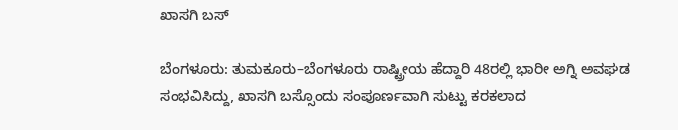ಖಾಸಗಿ ಬಸ್‌

ಬೆಂಗಳೂರು: ತುಮಕೂರು–ಬೆಂಗಳೂರು ರಾಷ್ಟ್ರೀಯ ಹೆದ್ದಾರಿ 48ರಲ್ಲಿ ಭಾರೀ ಅಗ್ನಿ ಅವಘಡ ಸಂಭವಿಸಿದ್ದು, ಖಾಸಗಿ ಬಸ್ಸೊಂದು ಸಂಪೂರ್ಣವಾಗಿ ಸುಟ್ಟು ಕರಕಲಾದ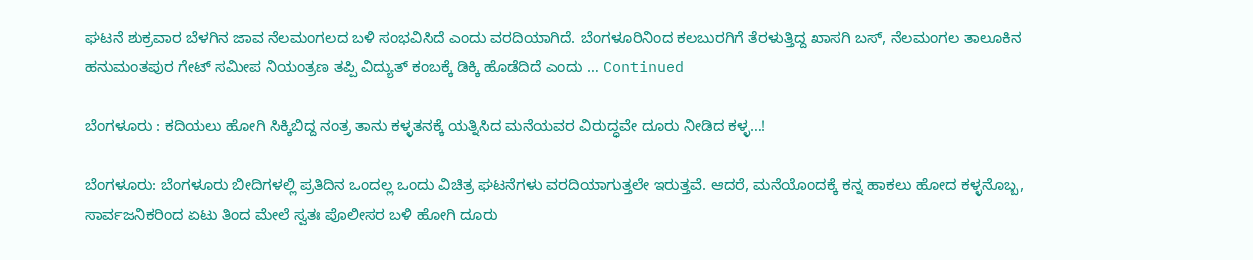ಘಟನೆ ಶುಕ್ರವಾರ ಬೆಳಗಿನ ಜಾವ ನೆಲಮಂಗಲದ ಬಳಿ ಸಂಭವಿಸಿದೆ ಎಂದು ವರದಿಯಾಗಿದೆ. ಬೆಂಗಳೂರಿನಿಂದ ಕಲಬುರಗಿಗೆ ತೆರಳುತ್ತಿದ್ದ ಖಾಸಗಿ ಬಸ್, ನೆಲಮಂಗಲ ತಾಲೂಕಿನ ಹನುಮಂತಪುರ ಗೇಟ್ ಸಮೀಪ ನಿಯಂತ್ರಣ ತಪ್ಪಿ ವಿದ್ಯುತ್ ಕಂಬಕ್ಕೆ ಡಿಕ್ಕಿ ಹೊಡೆದಿದೆ ಎಂದು … Continued

ಬೆಂಗಳೂರು : ಕದಿಯಲು ಹೋಗಿ ಸಿಕ್ಕಿಬಿದ್ದ ನಂತ್ರ ತಾನು ಕಳ್ಳತನಕ್ಕೆ ಯತ್ನಿಸಿದ ಮನೆಯವರ ವಿರುದ್ಧವೇ ದೂರು ನೀಡಿದ ಕಳ್ಳ…!

ಬೆಂಗಳೂರು: ಬೆಂಗಳೂರು ಬೀದಿಗಳಲ್ಲಿ ಪ್ರತಿದಿನ ಒಂದಲ್ಲ ಒಂದು ವಿಚಿತ್ರ ಘಟನೆಗಳು ವರದಿಯಾಗುತ್ತಲೇ ಇರುತ್ತವೆ. ಆದರೆ, ಮನೆಯೊಂದಕ್ಕೆ ಕನ್ನ ಹಾಕಲು ಹೋದ ಕಳ್ಳನೊಬ್ಬ, ಸಾರ್ವಜನಿಕರಿಂದ ಏಟು ತಿಂದ ಮೇಲೆ ಸ್ವತಃ ಪೊಲೀಸರ ಬಳಿ ಹೋಗಿ ದೂರು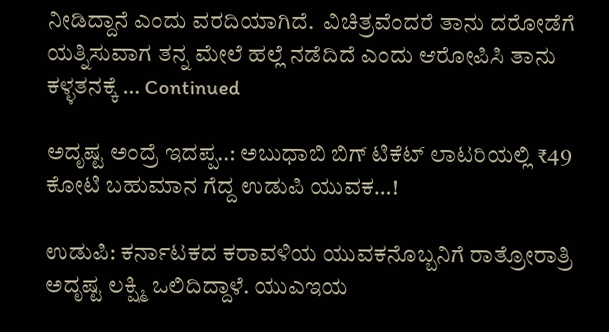ನೀಡಿದ್ದಾನೆ ಎಂದು ವರದಿಯಾಗಿದೆ.  ವಿಚಿತ್ರವೆಂದರೆ ತಾನು ದರೋಡೆಗೆ ಯತ್ನಿಸುವಾಗ ತನ್ನ ಮೇಲೆ ಹಲ್ಲೆ ನಡೆದಿದೆ ಎಂದು ಆರೋಪಿಸಿ ತಾನು ಕಳ್ಳತನಕ್ಕೆ … Continued

ಅದೃಷ್ಟ ಅಂದ್ರೆ ಇದಪ್ಪ..: ಅಬುಧಾಬಿ ಬಿಗ್ ಟಿಕೆಟ್ ಲಾಟರಿಯಲ್ಲಿ ₹49 ಕೋಟಿ ಬಹುಮಾನ ಗೆದ್ದ ಉಡುಪಿ ಯುವಕ…!

ಉಡುಪಿ: ಕರ್ನಾಟಕದ ಕರಾವಳಿಯ ಯುವಕನೊಬ್ಬನಿಗೆ ರಾತ್ರೋರಾತ್ರಿ ಅದೃಷ್ಟ ಲಕ್ಷ್ಮಿ ಒಲಿದಿದ್ದಾಳೆ. ಯುಎಇಯ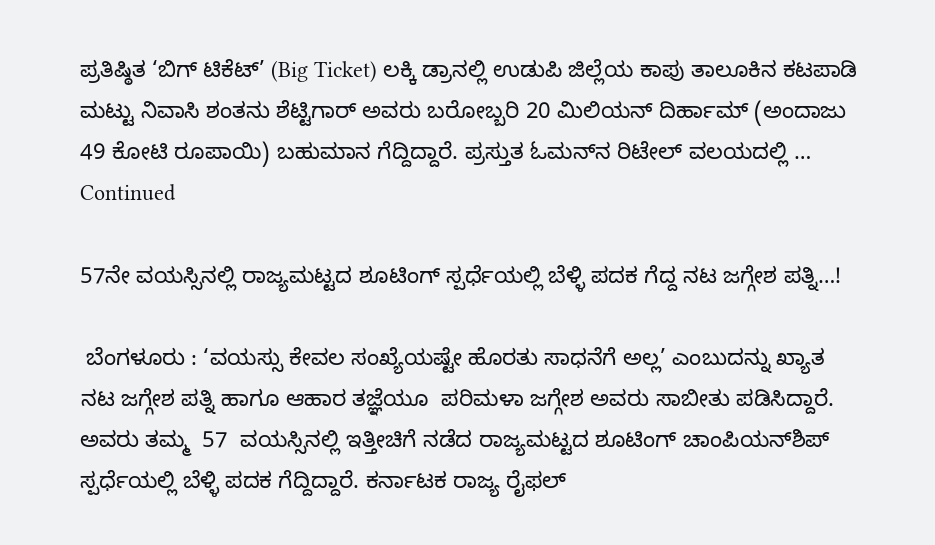ಪ್ರತಿಷ್ಠಿತ ‘ಬಿಗ್ ಟಿಕೆಟ್’ (Big Ticket) ಲಕ್ಕಿ ಡ್ರಾನಲ್ಲಿ ಉಡುಪಿ ಜಿಲ್ಲೆಯ ಕಾಪು ತಾಲೂಕಿನ ಕಟಪಾಡಿ ಮಟ್ಟು ನಿವಾಸಿ ಶಂತನು ಶೆಟ್ಟಿಗಾರ್ ಅವರು ಬರೋಬ್ಬರಿ 20 ಮಿಲಿಯನ್ ದಿರ್ಹಾಮ್ (ಅಂದಾಜು 49 ಕೋಟಿ ರೂಪಾಯಿ) ಬಹುಮಾನ ಗೆದ್ದಿದ್ದಾರೆ. ಪ್ರಸ್ತುತ ಓಮನ್‌ನ ರಿಟೇಲ್ ವಲಯದಲ್ಲಿ … Continued

57ನೇ ವಯಸ್ಸಿನಲ್ಲಿ ರಾಜ್ಯಮಟ್ಟದ ಶೂಟಿಂಗ್‌ ಸ್ಪರ್ಧೆಯಲ್ಲಿ ಬೆಳ್ಳಿ ಪದಕ ಗೆದ್ದ ನಟ ಜಗ್ಗೇಶ ಪತ್ನಿ…!

 ಬೆಂಗಳೂರು : ‘ವಯಸ್ಸು ಕೇವಲ ಸಂಖ್ಯೆಯಷ್ಟೇ ಹೊರತು ಸಾಧನೆಗೆ ಅಲ್ಲ’ ಎಂಬುದನ್ನು ಖ್ಯಾತ ನಟ ಜಗ್ಗೇಶ ಪತ್ನಿ ಹಾಗೂ ಆಹಾರ ತಜ್ಞೆಯೂ  ಪರಿಮಳಾ ಜಗ್ಗೇಶ ಅವರು ಸಾಬೀತು ಪಡಿಸಿದ್ದಾರೆ. ಅವರು ತಮ್ಮ  57  ವಯಸ್ಸಿನಲ್ಲಿ ಇತ್ತೀಚಿಗೆ ನಡೆದ ರಾಜ್ಯಮಟ್ಟದ ಶೂಟಿಂಗ್ ಚಾಂಪಿಯನ್‌ಶಿಪ್‌ ಸ್ಪರ್ಧೆಯಲ್ಲಿ ಬೆಳ್ಳಿ ಪದಕ ಗೆದ್ದಿದ್ದಾರೆ. ಕರ್ನಾಟಕ ರಾಜ್ಯ ರೈಫಲ್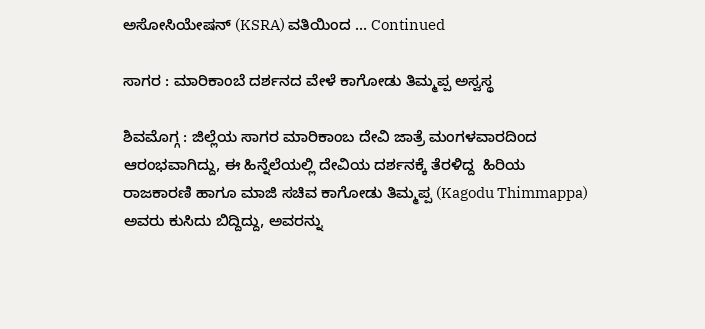ಅಸೋಸಿಯೇಷನ್ (KSRA) ವತಿಯಿಂದ … Continued

ಸಾಗರ : ಮಾರಿಕಾಂಬೆ ದರ್ಶನದ ವೇಳೆ ಕಾಗೋಡು ತಿಮ್ಮಪ್ಪ ಅಸ್ವಸ್ಥ

ಶಿವಮೊಗ್ಗ : ಜಿಲ್ಲೆಯ ಸಾಗರ ಮಾರಿಕಾಂಬ ದೇವಿ ಜಾತ್ರೆ ಮಂಗಳವಾರದಿಂದ ಆರಂಭವಾಗಿದ್ದು, ಈ ಹಿನ್ನೆಲೆಯಲ್ಲಿ ದೇವಿಯ ದರ್ಶನಕ್ಕೆ ತೆರಳಿದ್ದ  ಹಿರಿಯ ರಾಜಕಾರಣಿ ಹಾಗೂ ಮಾಜಿ ಸಚಿವ ಕಾಗೋಡು ತಿಮ್ಮಪ್ಪ (Kagodu Thimmappa) ಅವರು ಕುಸಿದು ಬಿದ್ದಿದ್ದು, ಅವರನ್ನು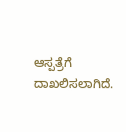ಆಸ್ಪತ್ರೆಗೆ ದಾಖಲಿಸಲಾಗಿದೆ.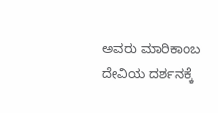ಅವರು ಮಾರಿಕಾಂಬ ದೇವಿಯ ದರ್ಶನಕ್ಕೆ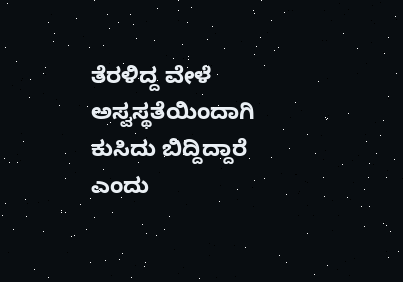ತೆರಳಿದ್ದ ವೇಳೆ ಅಸ್ವಸ್ಥತೆಯಿಂದಾಗಿ ಕುಸಿದು ಬಿದ್ದಿದ್ದಾರೆ ಎಂದು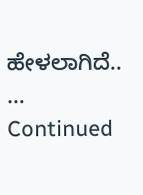ಹೇಳಲಾಗಿದೆ.. … Continued